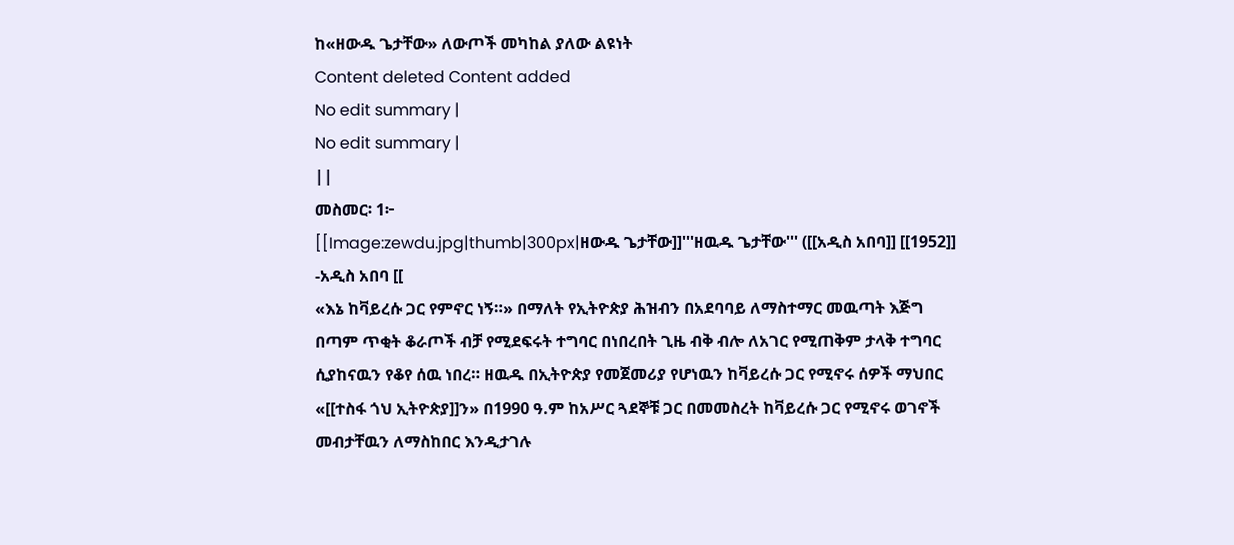ከ«ዘውዱ ጌታቸው» ለውጦች መካከል ያለው ልዩነት
Content deleted Content added
No edit summary |
No edit summary |
||
መስመር፡ 1፦
[[Image:zewdu.jpg|thumb|300px|ዘውዱ ጌታቸው]]'''ዘዉዱ ጌታቸው''' ([[አዲስ አበባ]] [[1952]] -አዲስ አበባ [[
«እኔ ከቫይረሱ ጋር የምኖር ነኝ።» በማለት የኢትዮጵያ ሕዝብን በአደባባይ ለማስተማር መዉጣት እጅግ በጣም ጥቂት ቆራጦች ብቻ የሚደፍሩት ተግባር በነበረበት ጊዜ ብቅ ብሎ ለአገር የሚጠቅም ታላቅ ተግባር ሲያከናዉን የቆየ ሰዉ ነበረ። ዘዉዱ በኢትዮጵያ የመጀመሪያ የሆነዉን ከቫይረሱ ጋር የሚኖሩ ሰዎች ማህበር «[[ተስፋ ጎህ ኢትዮጵያ]]ን» በ1990 ዓ.ም ከአሥር ጓደኞቹ ጋር በመመስረት ከቫይረሱ ጋር የሚኖሩ ወገኖች መብታቸዉን ለማስከበር እንዲታገሉ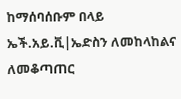ከማሰባሰቡም በላይ ኤች.አይ.ቪ|ኤድስን ለመከላከልና ለመቆጣጠር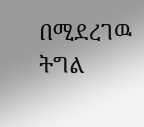በሚደረገዉ ትግል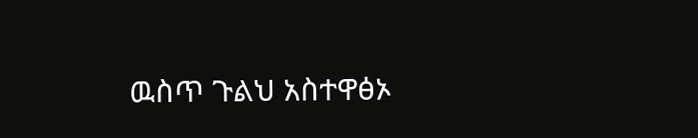ዉስጥ ጉልህ አስተዋፅኦ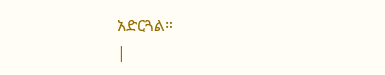አድርጓል።
|